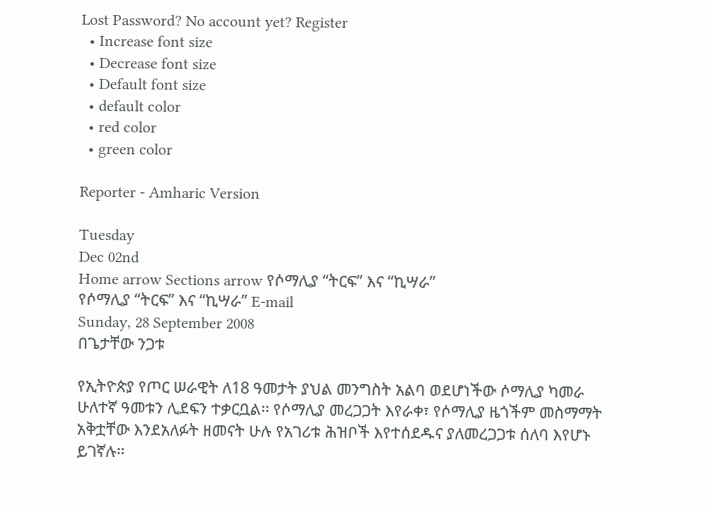Lost Password? No account yet? Register
  • Increase font size
  • Decrease font size
  • Default font size
  • default color
  • red color
  • green color

Reporter - Amharic Version

Tuesday
Dec 02nd
Home arrow Sections arrow የሶማሊያ “ትርፍ” እና “ኪሣራ”
የሶማሊያ “ትርፍ” እና “ኪሣራ” E-mail
Sunday, 28 September 2008
በጌታቸው ንጋቱ

የኢትዮጵያ የጦር ሠራዊት ለ18 ዓመታት ያህል መንግስት አልባ ወደሆነችው ሶማሊያ ካመራ ሁለተኛ ዓመቱን ሊደፍን ተቃርቧል፡፡ የሶማሊያ መረጋጋት እየራቀ፣ የሶማሊያ ዜጎችም መስማማት አቅቷቸው እንደአለፉት ዘመናት ሁሉ የአገሪቱ ሕዝቦች እየተሰደዱና ያለመረጋጋቱ ሰለባ እየሆኑ ይገኛሉ፡፡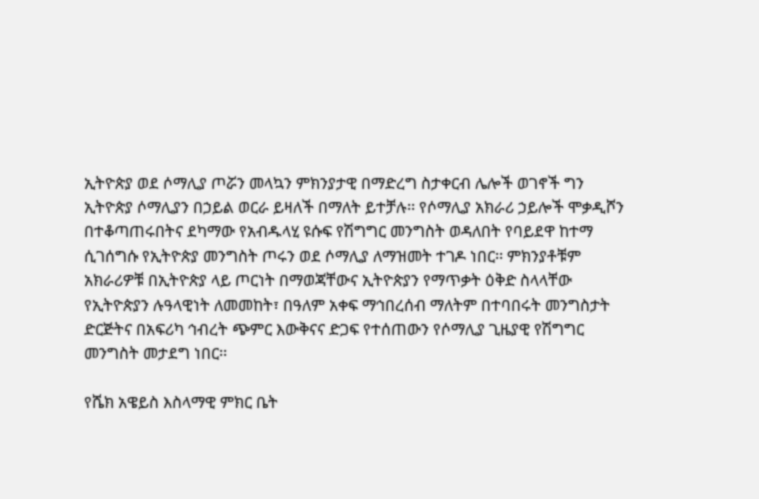ኢትዮጵያ ወደ ሶማሊያ ጦሯን መላኳን ምክንያታዊ በማድረግ ስታቀርብ ሌሎች ወገኖች ግን ኢትዮጵያ ሶማሊያን በኃይል ወርራ ይዛለች በማለት ይተቻሉ፡፡ የሶማሊያ አክራሪ ኃይሎች ሞቃዲሾን በተቆጣጠሩበትና ደካማው የአብዱላሂ ዩሱፍ የሽግግር መንግስት ወዳለበት የባይደዋ ከተማ ሲገሰግሱ የኢትዮጵያ መንግስት ጦሩን ወደ ሶማሊያ ለማዝመት ተገዶ ነበር፡፡ ምክንያቶቹም አክራሪዎቹ በኢትዮጵያ ላይ ጦርነት በማወጃቸውና ኢትዮጵያን የማጥቃት ዕቅድ ስላላቸው የኢትዮጵያን ሉዓላዊነት ለመመከት፣ በዓለም አቀፍ ማኅበረሰብ ማለትም በተባበሩት መንግስታት ድርጅትና በአፍሪካ ኅብረት ጭምር እውቅናና ድጋፍ የተሰጠውን የሶማሊያ ጊዜያዊ የሽግግር መንግስት መታደግ ነበር፡፡

የሼክ አዌይስ እስላማዊ ምክር ቤት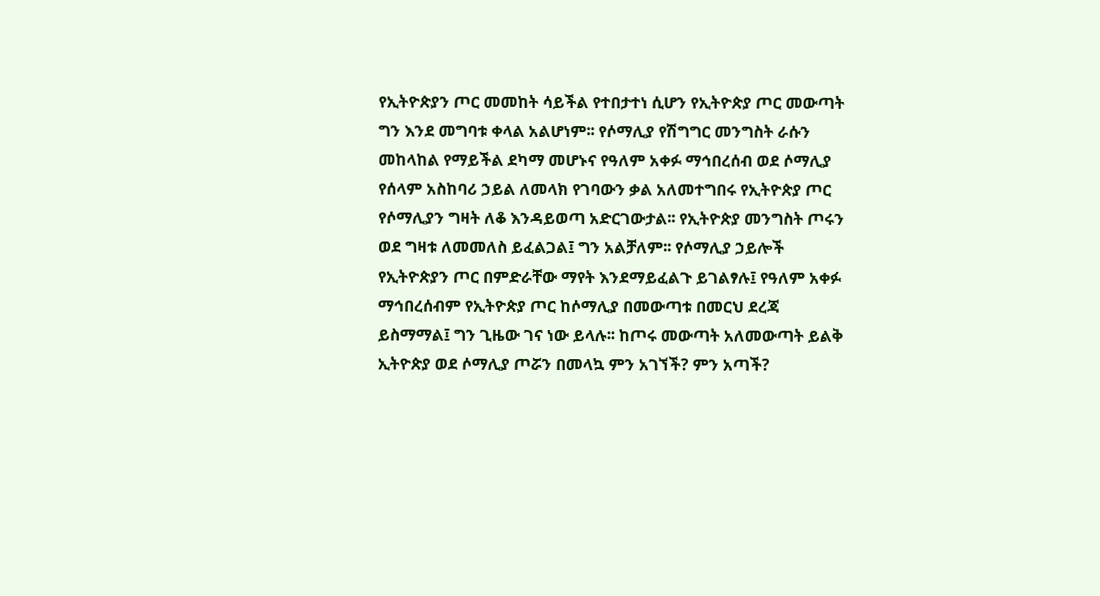የኢትዮጵያን ጦር መመከት ሳይችል የተበታተነ ሲሆን የኢትዮጵያ ጦር መውጣት ግን እንደ መግባቱ ቀላል አልሆነም፡፡ የሶማሊያ የሽግግር መንግስት ራሱን መከላከል የማይችል ደካማ መሆኑና የዓለም አቀፉ ማኅበረሰብ ወደ ሶማሊያ የሰላም አስከባሪ ኃይል ለመላክ የገባውን ቃል አለመተግበሩ የኢትዮጵያ ጦር የሶማሊያን ግዛት ለቆ እንዳይወጣ አድርገውታል፡፡ የኢትዮጵያ መንግስት ጦሩን ወደ ግዛቱ ለመመለስ ይፈልጋል፤ ግን አልቻለም፡፡ የሶማሊያ ኃይሎች የኢትዮጵያን ጦር በምድራቸው ማየት እንደማይፈልጉ ይገልፃሉ፤ የዓለም አቀፉ ማኅበረሰብም የኢትዮጵያ ጦር ከሶማሊያ በመውጣቱ በመርህ ደረጃ ይስማማል፤ ግን ጊዜው ገና ነው ይላሉ፡፡ ከጦሩ መውጣት አለመውጣት ይልቅ ኢትዮጵያ ወደ ሶማሊያ ጦሯን በመላኳ ምን አገኘች? ምን አጣች?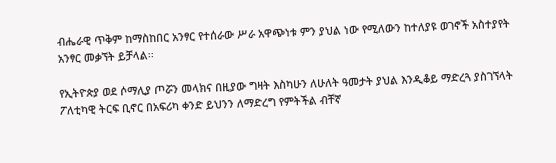ብሔራዊ ጥቅም ከማስከበር አንፃር የተሰራው ሥራ አዋጭነቱ ምን ያህል ነው የሚለውን ከተለያዩ ወገኖች አስተያየት አንፃር መቃኘት ይቻላል፡፡

የኢትዮጵያ ወደ ሶማሊያ ጦሯን መላክና በዚያው ግዛት እስካሁን ለሁለት ዓመታት ያህል እንዲቆይ ማድረጓ ያስገኘላት ፖለቲካዊ ትርፍ ቢኖር በአፍሪካ ቀንድ ይህንን ለማድረግ የምትችል ብቸኛ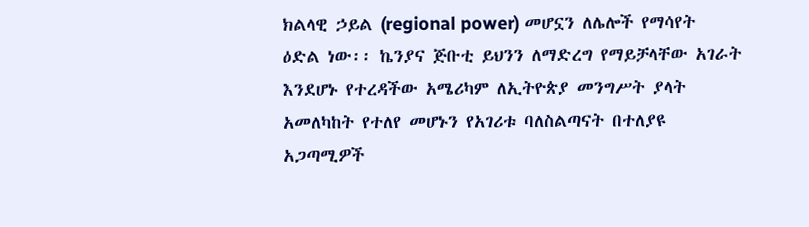ክልላዊ ኃይል (regional power) መሆኗን ለሌሎች የማሳየት ዕድል ነው፡፡ ኬንያና ጅቡቲ ይህንን ለማድረግ የማይቻላቸው አገራት እንደሆኑ የተረዳችው አሜሪካም ለኢትዮጵያ መንግሥት ያላት አመለካከት የተለየ መሆኑን የአገሪቱ ባለስልጣናት በተለያዩ አጋጣሚዎች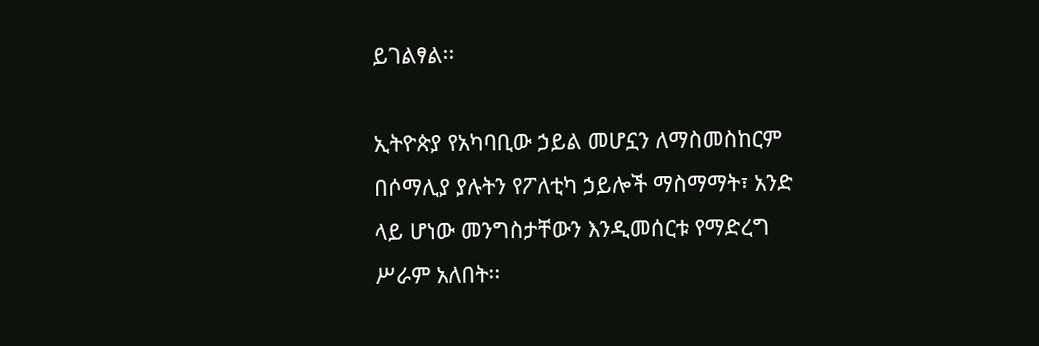ይገልፃል፡፡

ኢትዮጵያ የአካባቢው ኃይል መሆኗን ለማስመስከርም በሶማሊያ ያሉትን የፖለቲካ ኃይሎች ማስማማት፣ አንድ ላይ ሆነው መንግስታቸውን እንዲመሰርቱ የማድረግ ሥራም አለበት፡፡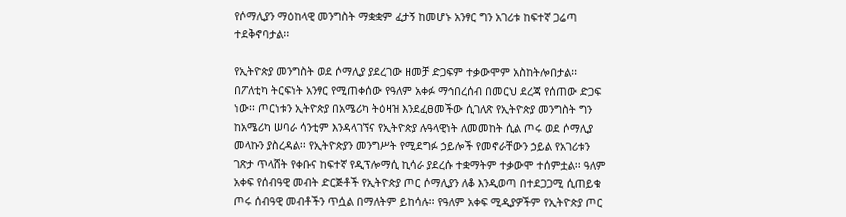የሶማሊያን ማዕከላዊ መንግስት ማቋቋም ፈታኝ ከመሆኑ አንፃር ግን አገሪቱ ከፍተኛ ጋሬጣ ተደቅኖባታል፡፡

የኢትዮጵያ መንግስት ወደ ሶማሊያ ያደረገው ዘመቻ ድጋፍም ተቃውሞም አስከትሎበታል፡፡ በፖለቲካ ትርፍነት አንፃር የሚጠቀሰው የዓለም አቀፉ ማኅበረሰብ በመርህ ደረጃ የሰጠው ድጋፍ ነው፡፡ ጦርነቱን ኢትዮጵያ በአሜሪካ ትዕዛዝ እንደፈፀመችው ሲገለጽ የኢትዮጵያ መንግስት ግን ከአሜሪካ ሠባራ ሳንቲም እንዳላገኘና የኢትዮጵያ ሉዓላዊነት ለመመከት ሲል ጦሩ ወደ ሶማሊያ መላኩን ያስረዳል፡፡ የኢትዮጵያን መንግሥት የሚደግፉ ኃይሎች የመኖራቸውን ኃይል የአገሪቱን ገጽታ ጥላሸት የቀቡና ከፍተኛ የዲፕሎማሲ ኪሳራ ያደረሱ ተቋማትም ተቃውሞ ተሰምቷል፡፡ ዓለም አቀፍ የሰብዓዊ መብት ድርጅቶች የኢትዮጵያ ጦር ሶማሊያን ለቆ እንዲወጣ በተደጋጋሚ ሲጠይቁ ጦሩ ሰብዓዊ መብቶችን ጥሷል በማለትም ይከሳሉ፡፡ የዓለም አቀፍ ሚዲያዎችም የኢትዮጵያ ጦር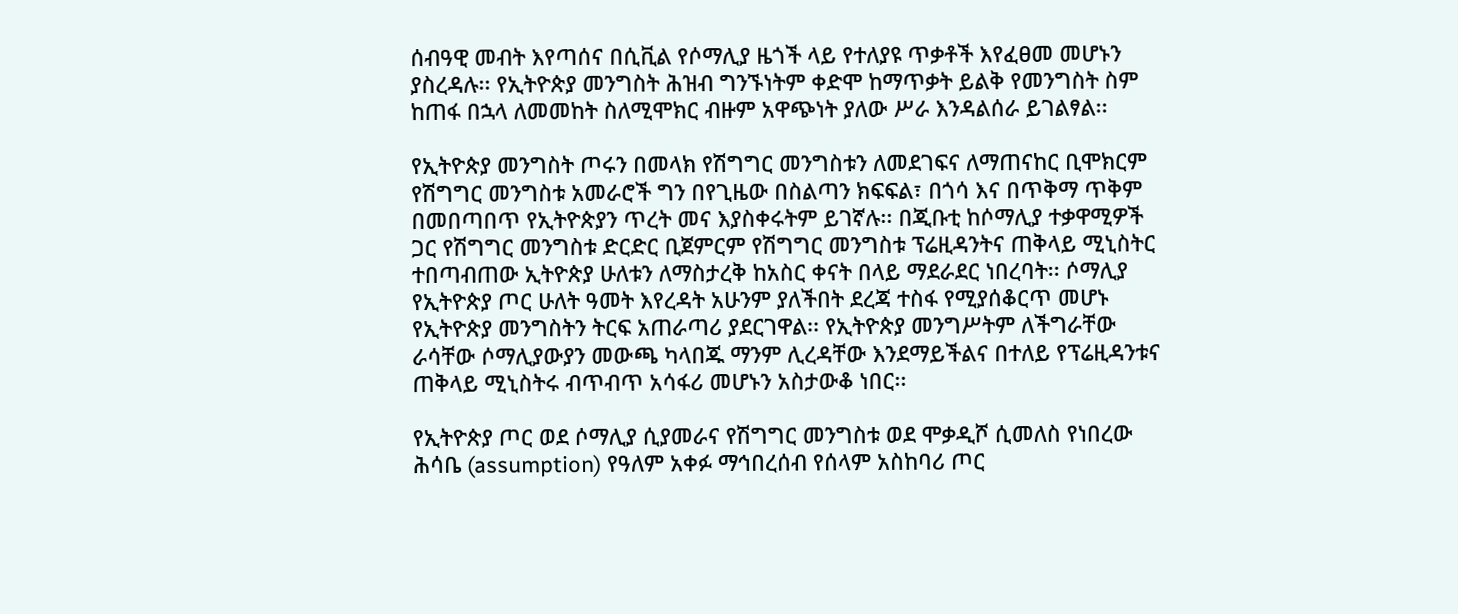ሰብዓዊ መብት እየጣሰና በሲቪል የሶማሊያ ዜጎች ላይ የተለያዩ ጥቃቶች እየፈፀመ መሆኑን ያስረዳሉ፡፡ የኢትዮጵያ መንግስት ሕዝብ ግንኙነትም ቀድሞ ከማጥቃት ይልቅ የመንግስት ስም ከጠፋ በኋላ ለመመከት ስለሚሞክር ብዙም አዋጭነት ያለው ሥራ እንዳልሰራ ይገልፃል፡፡

የኢትዮጵያ መንግስት ጦሩን በመላክ የሽግግር መንግስቱን ለመደገፍና ለማጠናከር ቢሞክርም የሽግግር መንግስቱ አመራሮች ግን በየጊዜው በስልጣን ክፍፍል፣ በጎሳ እና በጥቅማ ጥቅም በመበጣበጥ የኢትዮጵያን ጥረት መና እያስቀሩትም ይገኛሉ፡፡ በጂቡቲ ከሶማሊያ ተቃዋሚዎች ጋር የሽግግር መንግስቱ ድርድር ቢጀምርም የሽግግር መንግስቱ ፕሬዚዳንትና ጠቅላይ ሚኒስትር ተበጣብጠው ኢትዮጵያ ሁለቱን ለማስታረቅ ከአስር ቀናት በላይ ማደራደር ነበረባት፡፡ ሶማሊያ የኢትዮጵያ ጦር ሁለት ዓመት እየረዳት አሁንም ያለችበት ደረጃ ተስፋ የሚያሰቆርጥ መሆኑ የኢትዮጵያ መንግስትን ትርፍ አጠራጣሪ ያደርገዋል፡፡ የኢትዮጵያ መንግሥትም ለችግራቸው ራሳቸው ሶማሊያውያን መውጫ ካላበጁ ማንም ሊረዳቸው እንደማይችልና በተለይ የፕሬዚዳንቱና ጠቅላይ ሚኒስትሩ ብጥብጥ አሳፋሪ መሆኑን አስታውቆ ነበር፡፡

የኢትዮጵያ ጦር ወደ ሶማሊያ ሲያመራና የሽግግር መንግስቱ ወደ ሞቃዲሾ ሲመለስ የነበረው ሕሳቤ (assumption) የዓለም አቀፉ ማኅበረሰብ የሰላም አስከባሪ ጦር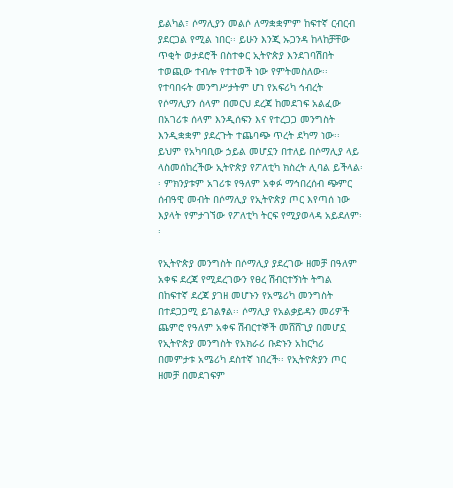ይልካል፣ ሶማሊያን መልሶ ለማቋቋምም ከፍተኛ ርብርብ ያደርጋል የሚል ነበር፡፡ ይሁን እንጂ ኡጋንዳ ከላከቻቸው ጥቂት ወታደሮች በስተቀር ኢትዮጵያ እንደገባሽበት ተወጪው ተብሎ የተተወች ነው የምትመስለው፡፡ የተባበሩት መንግሥታትም ሆነ የአፍሪካ ኅብረት የሶማሊያን ሰላም በመርህ ደረጃ ከመደገፍ አልፈው በአገሪቱ ሰላም እንዲሰፍን እና የተረጋጋ መንግስት እንዲቋቋም ያደረጉት ተጨባጭ ጥረት ደካማ ነው፡፡ ይህም የአካባቢው ኃይል መሆኗን በተለይ በሶማሊያ ላይ ላስመሰከረችው ኢትዮጵያ የፖለቲካ ክስረት ሊባል ይችላል፡፡ ምክንያቱም አገሪቱ የዓለም አቀፉ ማኅበረሰብ ጭምር ሰብዓዊ መብት በሶማሊያ የኢትዮጵያ ጦር እየጣሰ ነው እያላት የምታገኘው የፖለቲካ ትርፍ የሚያወላዳ አይደለም፡፡

የኢትዮጵያ መንግስት በሶማሊያ ያደረገው ዘመቻ በዓለም አቀፍ ደረጃ የሚደረገውን የፀረ ሽብርተኝነት ትግል በከፍተኛ ደረጃ ያገዘ መሆኑን የአሜሪካ መንግስት በተደጋጋሚ ይገልፃል፡፡ ሶማሊያ የአልቃይዳን መሪዎች ጨምሮ የዓለም አቀፍ ሽብርተኞች መሸሸጊያ በመሆኗ የኢትዮጵያ መንግስት የአክራሪ ቡድኑን አከርካሪ በመምታቱ አሜሪካ ደስተኛ ነበረች፡፡ የኢትዮጵያን ጦር ዘመቻ በመደገፍም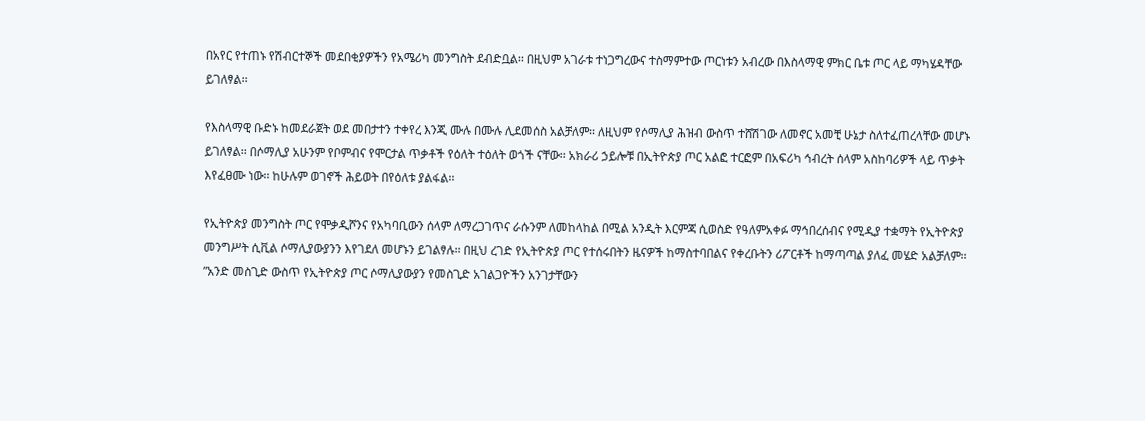በአየር የተጠኑ የሽብርተኞች መደበቂያዎችን የአሜሪካ መንግስት ደብድቧል፡፡ በዚህም አገራቱ ተነጋግረውና ተስማምተው ጦርነቱን አብረው በእስላማዊ ምክር ቤቱ ጦር ላይ ማካሄዳቸው ይገለፃል፡፡

የእስላማዊ ቡድኑ ከመደራጀት ወደ መበታተን ተቀየረ እንጂ ሙሉ በሙሉ ሊደመሰስ አልቻለም፡፡ ለዚህም የሶማሊያ ሕዝብ ውስጥ ተሸሽገው ለመኖር አመቺ ሁኔታ ስለተፈጠረላቸው መሆኑ ይገለፃል፡፡ በሶማሊያ አሁንም የቦምብና የሞርታል ጥቃቶች የዕለት ተዕለት ወጎች ናቸው፡፡ አክራሪ ኃይሎቹ በኢትዮጵያ ጦር አልፎ ተርፎም በአፍሪካ ኅብረት ሰላም አስከባሪዎች ላይ ጥቃት እየፈፀሙ ነው፡፡ ከሁሉም ወገኖች ሕይወት በየዕለቱ ያልፋል፡፡

የኢትዮጵያ መንግስት ጦር የሞቃዲሾንና የአካባቢውን ሰላም ለማረጋገጥና ራሱንም ለመከላከል በሚል አንዲት እርምጃ ሲወስድ የዓለምአቀፉ ማኅበረሰብና የሚዲያ ተቋማት የኢትዮጵያ መንግሥት ሲቪል ሶማሊያውያንን እየገደለ መሆኑን ይገልፃሉ፡፡ በዚህ ረገድ የኢትዮጵያ ጦር የተሰሩበትን ዜናዎች ከማስተባበልና የቀረቡትን ሪፖርቶች ከማጣጣል ያለፈ መሄድ አልቻለም፡፡ ”አንድ መስጊድ ውስጥ የኢትዮጵያ ጦር ሶማሊያውያን የመስጊድ አገልጋዮችን አንገታቸውን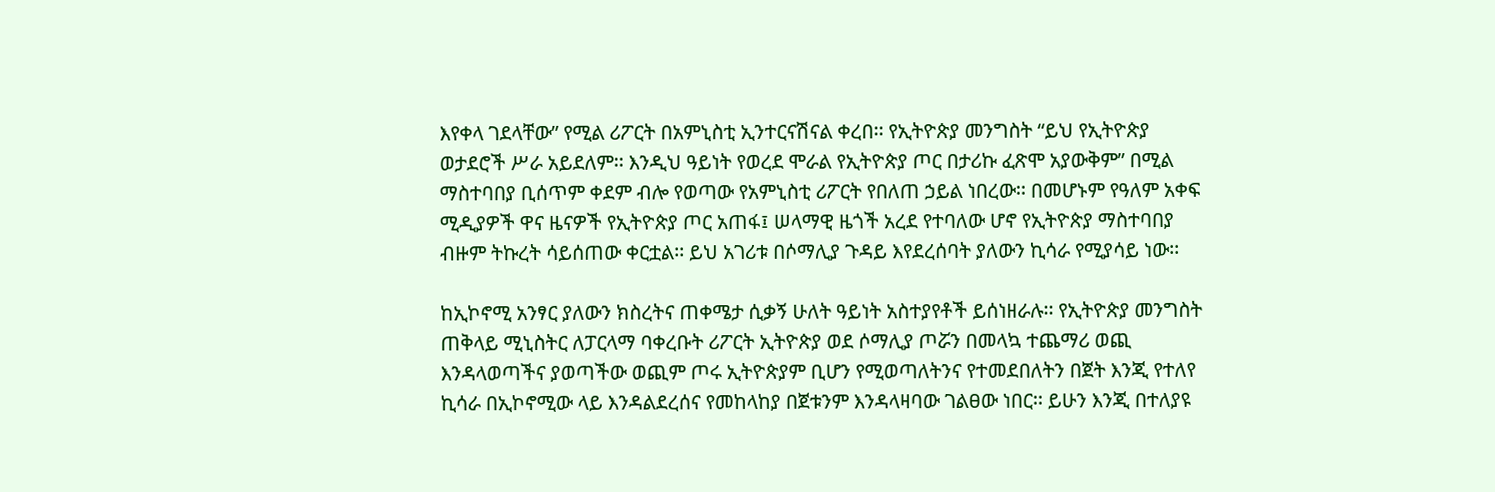እየቀላ ገደላቸው” የሚል ሪፖርት በአምኒስቲ ኢንተርናሽናል ቀረበ፡፡ የኢትዮጵያ መንግስት “ይህ የኢትዮጵያ ወታደሮች ሥራ አይደለም፡፡ እንዲህ ዓይነት የወረደ ሞራል የኢትዮጵያ ጦር በታሪኩ ፈጽሞ አያውቅም” በሚል ማስተባበያ ቢሰጥም ቀደም ብሎ የወጣው የአምኒስቲ ሪፖርት የበለጠ ኃይል ነበረው፡፡ በመሆኑም የዓለም አቀፍ ሚዲያዎች ዋና ዜናዎች የኢትዮጵያ ጦር አጠፋ፤ ሠላማዊ ዜጎች አረደ የተባለው ሆኖ የኢትዮጵያ ማስተባበያ ብዙም ትኩረት ሳይሰጠው ቀርቷል፡፡ ይህ አገሪቱ በሶማሊያ ጉዳይ እየደረሰባት ያለውን ኪሳራ የሚያሳይ ነው፡፡

ከኢኮኖሚ አንፃር ያለውን ክስረትና ጠቀሜታ ሲቃኝ ሁለት ዓይነት አስተያየቶች ይሰነዘራሉ፡፡ የኢትዮጵያ መንግስት ጠቅላይ ሚኒስትር ለፓርላማ ባቀረቡት ሪፖርት ኢትዮጵያ ወደ ሶማሊያ ጦሯን በመላኳ ተጨማሪ ወጪ እንዳላወጣችና ያወጣችው ወጪም ጦሩ ኢትዮጵያም ቢሆን የሚወጣለትንና የተመደበለትን በጀት እንጂ የተለየ ኪሳራ በኢኮኖሚው ላይ እንዳልደረሰና የመከላከያ በጀቱንም እንዳላዛባው ገልፀው ነበር፡፡ ይሁን እንጂ በተለያዩ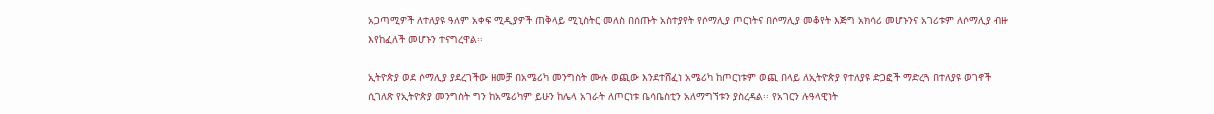አጋጣሚዎች ለተለያዩ ዓለም አቀፍ ሚዲያዎች ጠቅላይ ሚኒስትር መለስ በሰጡት አስተያየት የሶማሊያ ጦርነትና በሶማሊያ መቆየት እጅግ አክሳሪ መሆኑንና አገሪቱም ለሶማሊያ ብዙ እየከፈለች መሆኑን ተናግረዋል፡፡

ኢትዮጵያ ወደ ሶማሊያ ያደረገችው ዘመቻ በአሜሪካ መንግስት ሙሉ ወጪው እንደተሸፈነ አሜሪካ ከጦርነቱም ወጪ በላይ ለኢትዮጵያ የተለያዩ ድጋፎች ማድረጓ በተለያዩ ወገኖች ሲገለጽ የኢትዮጵያ መንግስት ግን ከአሜሪካም ይሁን ከሌላ አገራት ለጦርነቱ ቤሳቤስቲን አለማግኘቱን ያስረዳል፡፡ የአገርን ሉዓላዊነት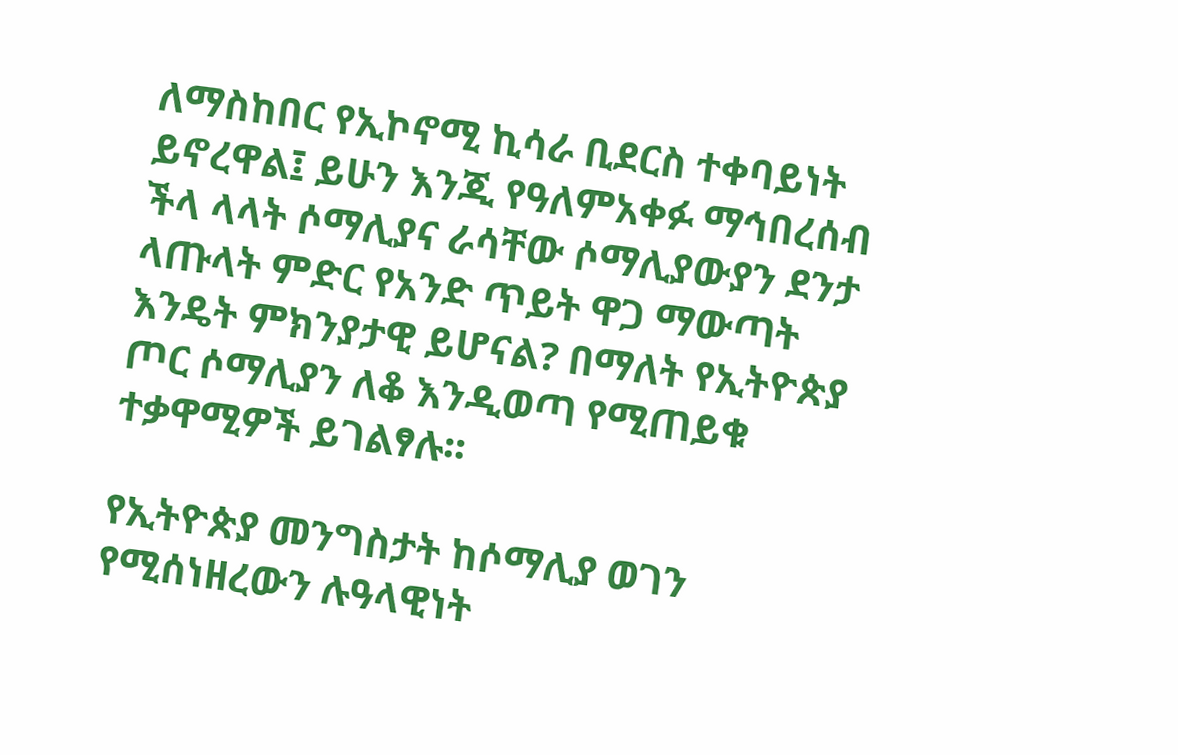ለማስከበር የኢኮኖሚ ኪሳራ ቢደርስ ተቀባይነት ይኖረዋል፤ ይሁን እንጂ የዓለምአቀፉ ማኅበረሰብ ችላ ላላት ሶማሊያና ራሳቸው ሶማሊያውያን ደንታ ላጡላት ምድር የአንድ ጥይት ዋጋ ማውጣት እንዴት ምክንያታዊ ይሆናል? በማለት የኢትዮጵያ ጦር ሶማሊያን ለቆ እንዲወጣ የሚጠይቁ ተቃዋሚዎች ይገልፃሉ፡፡

የኢትዮጵያ መንግስታት ከሶማሊያ ወገን የሚሰነዘረውን ሉዓላዊነት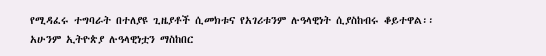የሚዳፈሩ ተግባራት በተለያዩ ጊዜያቶች ሲመክቱና የአገሪቱንም ሉዓላዊነት ሲያስከብሩ ቆይተዋል፡፡ አሁንም ኢትዮጵያ ሉዓላዊነቷን ማስከበር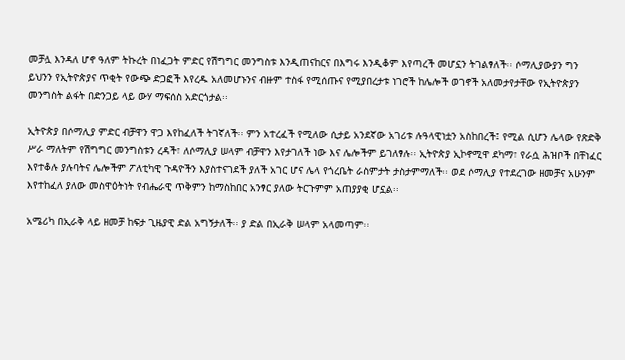መቻሏ እንዳለ ሆኖ ዓለም ትኩረት በነፈጋት ምድር የሽግግር መንግስቱ እንዲጠናከርና በእግሩ እንዲቆም እየጣረች መሆኗን ትገልፃለች፡፡ ሶማሊያውያን ግን ይህንን የኢትዮጵያና ጥቂት የውጭ ድጋፎች እየረዱ አለመሆኑንና ብዙም ተስፋ የሚሰጡና የሚያበረታቱ ነገሮች ከሌሎች ወገኖች አለመታየታቸው የኢትዮጵያን መንግስት ልፋት በድንጋይ ላይ ውሃ ማፍሰስ አድርጎታል፡፡

ኢትዮጵያ በሶማሊያ ምድር ብቻዋን ዋጋ እየከፈለች ትገኛለች፡፡ ምን አተረፈች የሚለው ሲታይ አንደኛው አገሪቱ ሉዓላዊነቷን አስከበረች፤ የሚል ሲሆን ሌላው የጽድቅ ሥራ ማለትም የሽግግር መንግስቱን ረዳች፣ ለሶማሊያ ሠላም ብቻዋን እየታገለች ነው እና ሌሎችም ይገለፃሉ፡፡ ኢትዮጵያ ኢኮኖሚዋ ደካማ፣ የራሷ ሕዝቦች በቸነፈር እየተቆሉ ያሉባትና ሌሎችም ፖለቲካዊ ጉዳዮችን እያስተናገደች ያለች አገር ሆና ሌላ የጎረቤት ራስምታት ታስታምማለች፡፡ ወደ ሶማሊያ የተደረገው ዘመቻና አሁንም እየተከፈለ ያለው መስዋዕትነት የብሔራዊ ጥቅምን ከማስከበር አንፃር ያለው ትርጉምም አጠያያቂ ሆኗል፡፡

አሜሪካ በኢራቅ ላይ ዘመቻ ከፍታ ጊዜያዊ ድል አግኝታለች፡፡ ያ ድል በኢራቅ ሠላም አላመጣም፡፡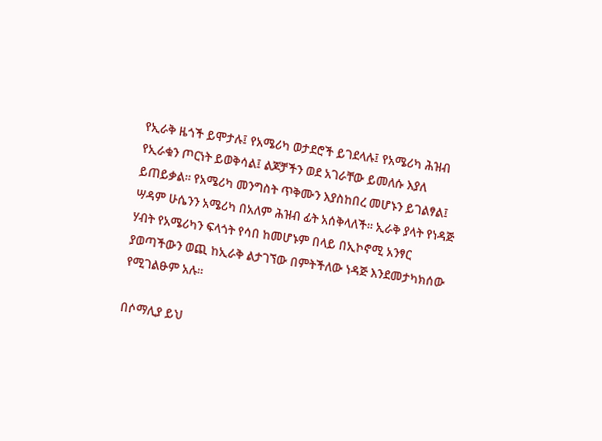የኢራቅ ዜጎች ይሞታሉ፤ የአሜሪካ ወታደሮች ይገደላሉ፤ የአሜሪካ ሕዝብ የኢራቁን ጦርነት ይወቅሳል፤ ልጆቻችን ወደ አገራቸው ይመለሱ እያለ ይጠይቃል፡፡ የአሜሪካ መንግስት ጥቅሙን እያስከበረ መሆኑን ይገልፃል፤ ሣዳም ሁሴንን አሜሪካ በአለም ሕዝብ ፊት አሰቅላለች፡፡ ኢራቅ ያላት የነዳጅ ሃብት የአሜሪካን ፍላጎት የሳበ ከመሆኑም በላይ በኢኮኖሚ አንፃር ያወጣችውን ወጪ ከኢራቅ ልታገኘው በምትችለው ነዳጅ እንደመታካክሰው የሚገልፁም አሉ፡፡

በሶማሊያ ይህ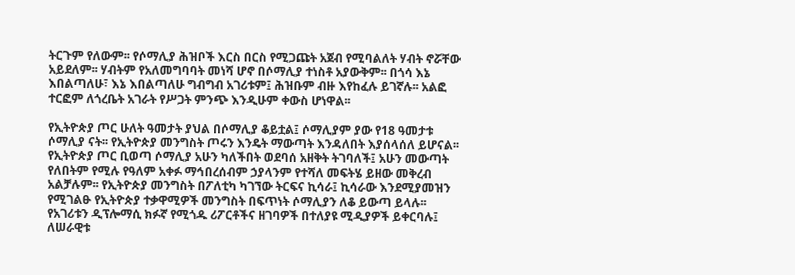ትርጉም የለውም፡፡ የሶማሊያ ሕዝቦች እርስ በርስ የሚጋጩት አጀብ የሚባልለት ሃብት ኖሯቸው አይደለም፡፡ ሃብትም የአለመግባባት መነሻ ሆኖ በሶማሊያ ተነስቶ አያውቅም፡፡ በጎሳ እኔ እበልጣለሁ፣ እኔ እበልጣለሁ ግብግብ አገሪቱም፤ ሕዝቡም ብዙ እየከፈሉ ይገኛሉ፡፡ አልፎ ተርፎም ለጎረቤት አገራት የሥጋት ምንጭ እንዲሁም ቀውስ ሆነዋል፡፡

የኢትዮጵያ ጦር ሁለት ዓመታት ያህል በሶማሊያ ቆይቷል፤ ሶማሊያም ያው የ18 ዓመታቱ ሶማሊያ ናት፡፡ የኢትዮጵያ መንግስት ጦሩን እንዴት ማውጣት እንዳለበት እያሰላሰለ ይሆናል፡፡ የኢትዮጵያ ጦር ቢወጣ ሶማሊያ አሁን ካለችበት ወደባሰ አዘቅት ትገባለች፤ አሁን መውጣት የለበትም የሚሉ የዓለም አቀፉ ማኅበረሰብም ኃያላንም የተሻለ መፍትሄ ይዘው መቅረብ አልቻሉም፡፡ የኢትዮጵያ መንግስት በፖለቲካ ካገኘው ትርፍና ኪሳራ፤ ኪሳራው እንደሚያመዝን የሚገልፁ የኢትዮጵያ ተቃዋሚዎች መንግስት በፍጥነት ሶማሊያን ለቆ ይውጣ ይላሉ፡፡ የአገሪቱን ዲፕሎማሲ ክፉኛ የሚጎዱ ሪፖርቶችና ዘገባዎች በተለያዩ ሚዲያዎች ይቀርባሉ፤ ለሠራዊቱ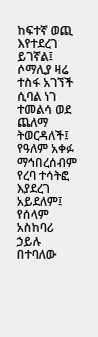ከፍተኛ ወጪ እየተደረገ ይገኛል፤ ሶማሊያ ዛሬ ተስፋ አገኘች ሲባል ነገ ተመልሳ ወደ ጨለማ ትወርዳለች፤ የዓለም አቀፉ ማኅበረሰብም የረባ ተሳትፎ እያደረገ አይደለም፤ የሰላም አስከባሪ ኃይሉ በተባለው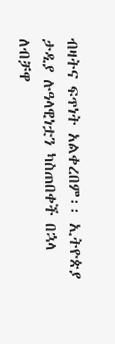ብዛትና ፍጥነት አልቀረበም፡፡ ኢትዮጵያ ታዲያ ሉዓላዊነቷን ካስጠበቀች በኋላ ለብቻዋ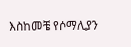እስከመቼ የሶማሊያን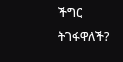ችግር ትገፋዋለች?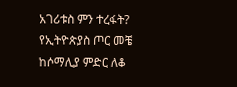አገሪቱስ ምን ተረፋት? የኢትዮጵያስ ጦር መቼ ከሶማሊያ ምድር ለቆ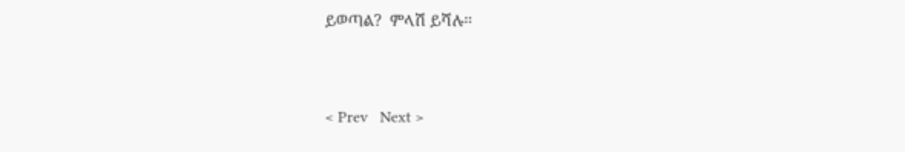ይወጣል?  ምላሽ ይሻሉ፡፡


< Prev   Next >